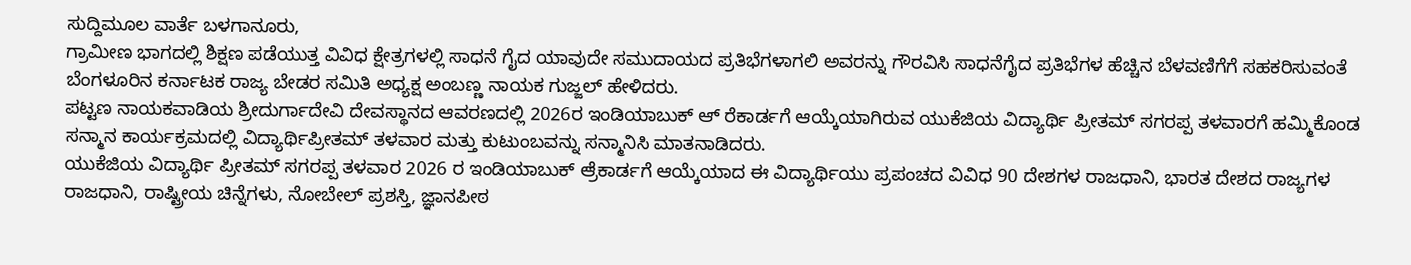ಸುದ್ದಿಮೂಲ ವಾರ್ತೆ ಬಳಗಾನೂರು,
ಗ್ರಾಮೀಣ ಭಾಗದಲ್ಲಿ ಶಿಕ್ಷಣ ಪಡೆಯುತ್ತ ವಿವಿಧ ಕ್ಷೇತ್ರಗಳಲ್ಲಿ ಸಾಧನೆ ಗೈದ ಯಾವುದೇ ಸಮುದಾಯದ ಪ್ರತಿಭೆಗಳಾಗಲಿ ಅವರನ್ನು ಗೌರವಿಸಿ ಸಾಧನೆಗೈದ ಪ್ರತಿಭೆಗಳ ಹೆಚ್ಚಿನ ಬೆಳವಣಿಗೆಗೆ ಸಹಕರಿಸುವಂತೆ ಬೆಂಗಳೂರಿನ ಕರ್ನಾಟಕ ರಾಜ್ಯ ಬೇಡರ ಸಮಿತಿ ಅಧ್ಯಕ್ಷ ಅಂಬಣ್ಣ ನಾಯಕ ಗುಜ್ಜಲ್ ಹೇಳಿದರು.
ಪಟ್ಟಣ ನಾಯಕವಾಡಿಯ ಶ್ರೀದುರ್ಗಾದೇವಿ ದೇವಸ್ಥಾನದ ಆವರಣದಲ್ಲಿ 2026ರ ಇಂಡಿಯಾಬುಕ್ ಆ್ ರೆಕಾರ್ಡಗೆ ಆಯ್ಕೆಯಾಗಿರುವ ಯುಕೆಜಿಯ ವಿದ್ಯಾರ್ಥಿ ಪ್ರೀತಮ್ ಸಗರಪ್ಪ ತಳವಾರಗೆ ಹಮ್ಮಿಕೊಂಡ ಸನ್ಮಾನ ಕಾರ್ಯಕ್ರಮದಲ್ಲಿ ವಿದ್ಯಾರ್ಥಿಪ್ರೀತಮ್ ತಳವಾರ ಮತ್ತು ಕುಟುಂಬವನ್ನು ಸನ್ಮಾನಿಸಿ ಮಾತನಾಡಿದರು.
ಯುಕೆಜಿಯ ವಿದ್ಯಾರ್ಥಿ ಪ್ರೀತಮ್ ಸಗರಪ್ಪ ತಳವಾರ 2026 ರ ಇಂಡಿಯಾಬುಕ್ ಆ್ರೆಕಾರ್ಡಗೆ ಆಯ್ಕೆಯಾದ ಈ ವಿದ್ಯಾರ್ಥಿಯು ಪ್ರಪಂಚದ ವಿವಿಧ 90 ದೇಶಗಳ ರಾಜಧಾನಿ, ಭಾರತ ದೇಶದ ರಾಜ್ಯಗಳ ರಾಜಧಾನಿ, ರಾಷ್ಟ್ರೀಯ ಚಿನ್ನೆಗಳು, ನೋಬೇಲ್ ಪ್ರಶಸ್ತಿ, ಜ್ಞಾನಪೀಠ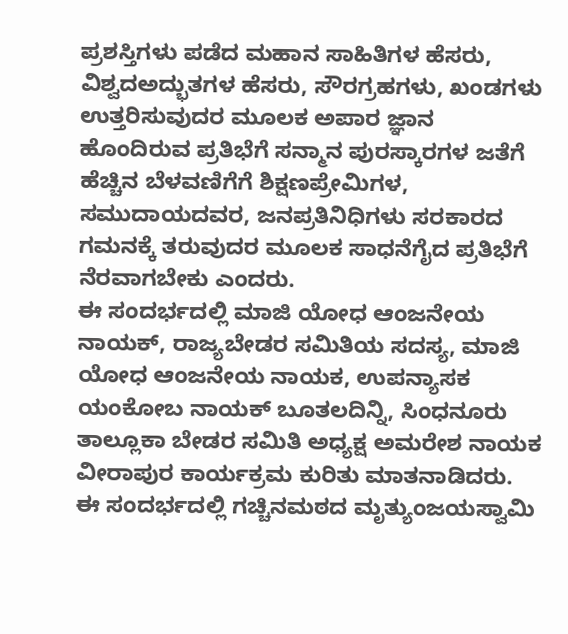ಪ್ರಶಸ್ತಿಗಳು ಪಡೆದ ಮಹಾನ ಸಾಹಿತಿಗಳ ಹೆಸರು, ವಿಶ್ವದಅದ್ಭುತಗಳ ಹೆಸರು, ಸೌರಗ್ರಹಗಳು, ಖಂಡಗಳು ಉತ್ತರಿಸುವುದರ ಮೂಲಕ ಅಪಾರ ಜ್ಞಾನ ಹೊಂದಿರುವ ಪ್ರತಿಭೆಗೆ ಸನ್ಮಾನ ಪುರಸ್ಕಾರಗಳ ಜತೆಗೆ ಹೆಚ್ಚಿನ ಬೆಳವಣಿಗೆಗೆ ಶಿಕ್ಷಣಪ್ರೇಮಿಗಳ, ಸಮುದಾಯದವರ, ಜನಪ್ರತಿನಿಧಿಗಳು ಸರಕಾರದ ಗಮನಕ್ಕೆ ತರುವುದರ ಮೂಲಕ ಸಾಧನೆಗೈದ ಪ್ರತಿಭೆಗೆ ನೆರವಾಗಬೇಕು ಎಂದರು.
ಈ ಸಂದರ್ಭದಲ್ಲಿ ಮಾಜಿ ಯೋಧ ಆಂಜನೇಯ ನಾಯಕ್, ರಾಜ್ಯಬೇಡರ ಸಮಿತಿಯ ಸದಸ್ಯ, ಮಾಜಿ ಯೋಧ ಆಂಜನೇಯ ನಾಯಕ, ಉಪನ್ಯಾಸಕ ಯಂಕೋಬ ನಾಯಕ್ ಬೂತಲದಿನ್ನಿ, ಸಿಂಧನೂರು ತಾಲ್ಲೂಕಾ ಬೇಡರ ಸಮಿತಿ ಅಧ್ಯಕ್ಷ ಅಮರೇಶ ನಾಯಕ ವೀರಾಪುರ ಕಾರ್ಯಕ್ರಮ ಕುರಿತು ಮಾತನಾಡಿದರು.
ಈ ಸಂದರ್ಭದಲ್ಲಿ ಗಚ್ಚಿನಮಠದ ಮೃತ್ಯುಂಜಯಸ್ವಾಮಿ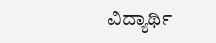ವಿದ್ಯಾರ್ಥಿ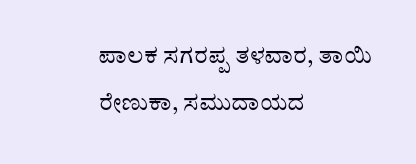ಪಾಲಕ ಸಗರಪ್ಪ ತಳವಾರ, ತಾಯಿ ರೇಣುಕಾ, ಸಮುದಾಯದ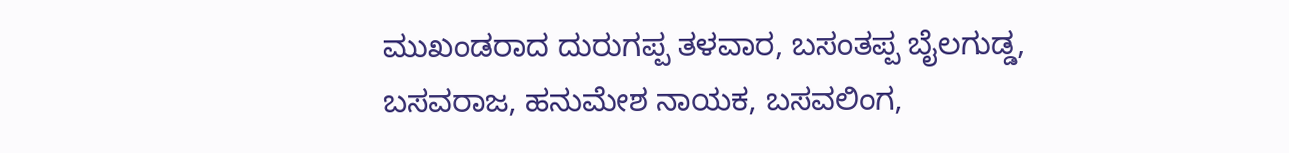ಮುಖಂಡರಾದ ದುರುಗಪ್ಪ ತಳವಾರ, ಬಸಂತಪ್ಪ ಬೈಲಗುಡ್ಡ, ಬಸವರಾಜ, ಹನುಮೇಶ ನಾಯಕ, ಬಸವಲಿಂಗ,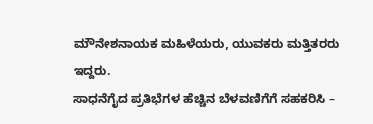ಮೌನೇಶನಾಯಕ ಮಹಿಳೆಯರು, ಯುವಕರು ಮತ್ತಿತರರು ಇದ್ದರು.
ಸಾಧನೆಗೈದ ಪ್ರತಿಭೆಗಳ ಹೆಚ್ಚಿನ ಬೆಳವಣಿಗೆಗೆ ಸಹಕರಿಸಿ –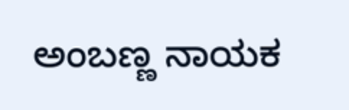ಅಂಬಣ್ಣ ನಾಯಕ